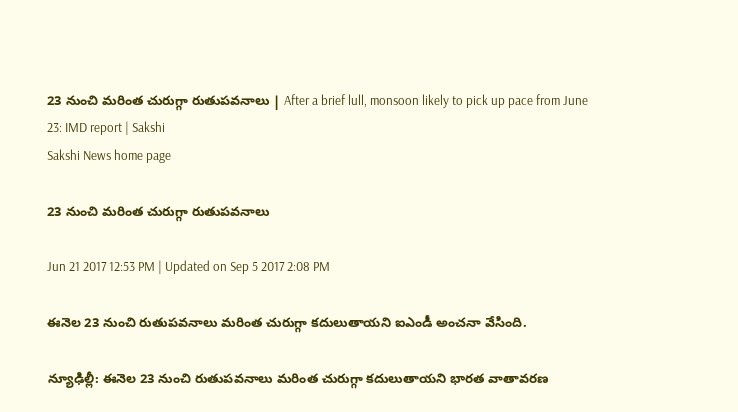23 నుంచి మరింత చురుగ్గా రుతుపవనాలు | After a brief lull, monsoon likely to pick up pace from June 23: IMD report | Sakshi
Sakshi News home page

23 నుంచి మరింత చురుగ్గా రుతుపవనాలు

Jun 21 2017 12:53 PM | Updated on Sep 5 2017 2:08 PM

ఈనెల 23 నుంచి రుతుపవనాలు మరింత చురుగ్గా కదులుతాయని ఐఎండీ అంచనా వేసింది.

న్యూఢిల్లీ: ఈనెల 23 నుంచి రుతుపవనాలు మరింత చురుగ్గా కదులుతాయని భారత వాతావరణ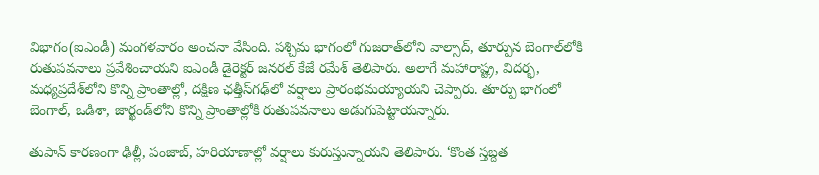విభాగం(ఐఎండీ) మంగళవారం అంచనా వేసింది. పశ్చిమ భాగంలో గుజరాత్‌లోని వాల్సాద్, తూర్పున బెంగాల్‌లోకి రుతుపవనాలు ప్రవేశించాయని ఐఎండీ డైరెక్టర్‌ జనరల్‌ కేజే రమేశ్‌ తెలిపారు. అలాగే మహారాష్ట్ర, విదర్భ, మధ్యప్రదేశ్‌లోని కొన్ని ప్రాంతాల్లో, దక్షిణ ఛత్తీస్‌గఢ్‌లో వర్షాలు ప్రారంభమయ్యాయని చెప్పారు. తూర్పు భాగంలో బెంగాల్, ఒడిశా, జార్ఖండ్‌లోని కొన్ని ప్రాంతాల్లోకి రుతుపవనాలు అడుగుపెట్టాయన్నారు.

తుపాన్‌ కారణంగా ఢిల్లీ, పంజాబ్, హరియాణాల్లో వర్షాలు కురుస్తున్నాయని తెలిపారు. ‘కొంత స్తబ్దత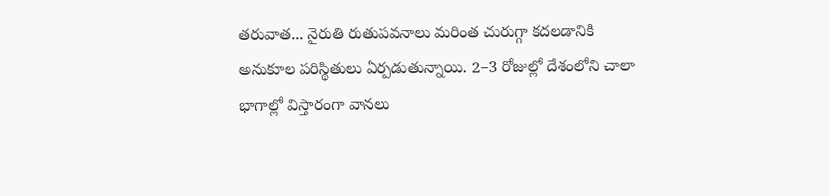తరువాత... నైరుతి రుతుపవనాలు మరింత చురుగ్గా కదలడానికి అనుకూల పరిస్థితులు ఏర్పడుతున్నాయి. 2–3 రోజుల్లో దేశంలోని చాలా భాగాల్లో విస్తారంగా వానలు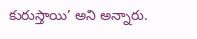కురుస్తాయి’ అని అన్నారు.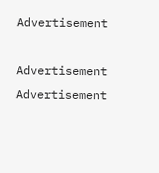Advertisement

Advertisement
Advertisement